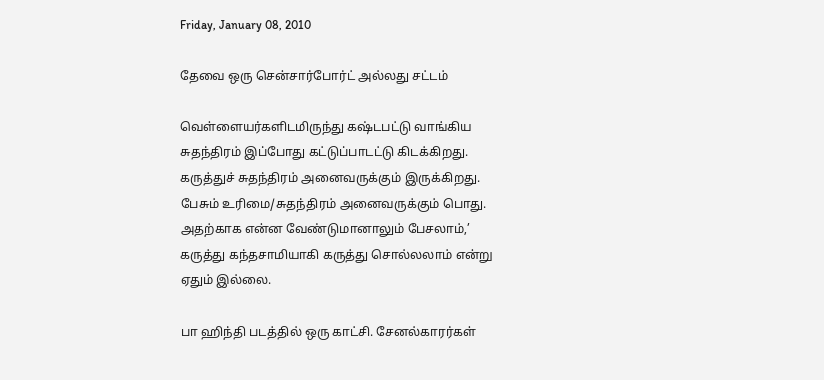Friday, January 08, 2010

தேவை ஒரு சென்சார்போர்ட் அல்லது சட்டம்

வெள்ளையர்களிடமிருந்து கஷ்டபட்டு வாங்கிய
சுதந்திரம் இப்போது கட்டுப்பாடட்டு கிடக்கிறது.
கருத்துச் சுதந்திரம் அனைவருக்கும் இருக்கிறது.
பேசும் உரிமை/சுதந்திரம் அனைவருக்கும் பொது.
அதற்காக என்ன வேண்டுமானாலும் பேசலாம்,’
கருத்து கந்தசாமியாகி கருத்து சொல்லலாம் என்று
ஏதும் இல்லை.

பா ஹிந்தி படத்தில் ஒரு காட்சி. சேனல்காரர்கள்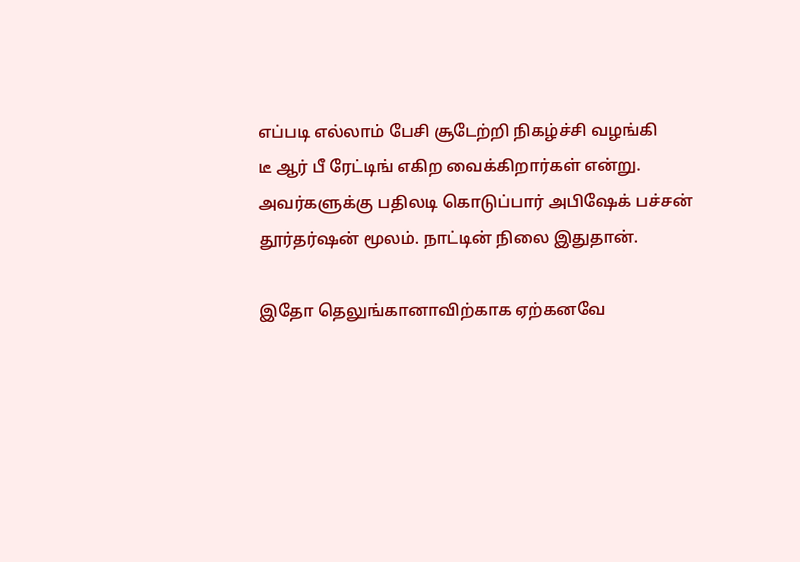எப்படி எல்லாம் பேசி சூடேற்றி நிகழ்ச்சி வழங்கி
டீ ஆர் பீ ரேட்டிங் எகிற வைக்கிறார்கள் என்று.
அவர்களுக்கு பதிலடி கொடுப்பார் அபிஷேக் பச்சன்
தூர்தர்ஷன் மூலம். நாட்டின் நிலை இதுதான்.

இதோ தெலுங்கானாவிற்காக ஏற்கனவே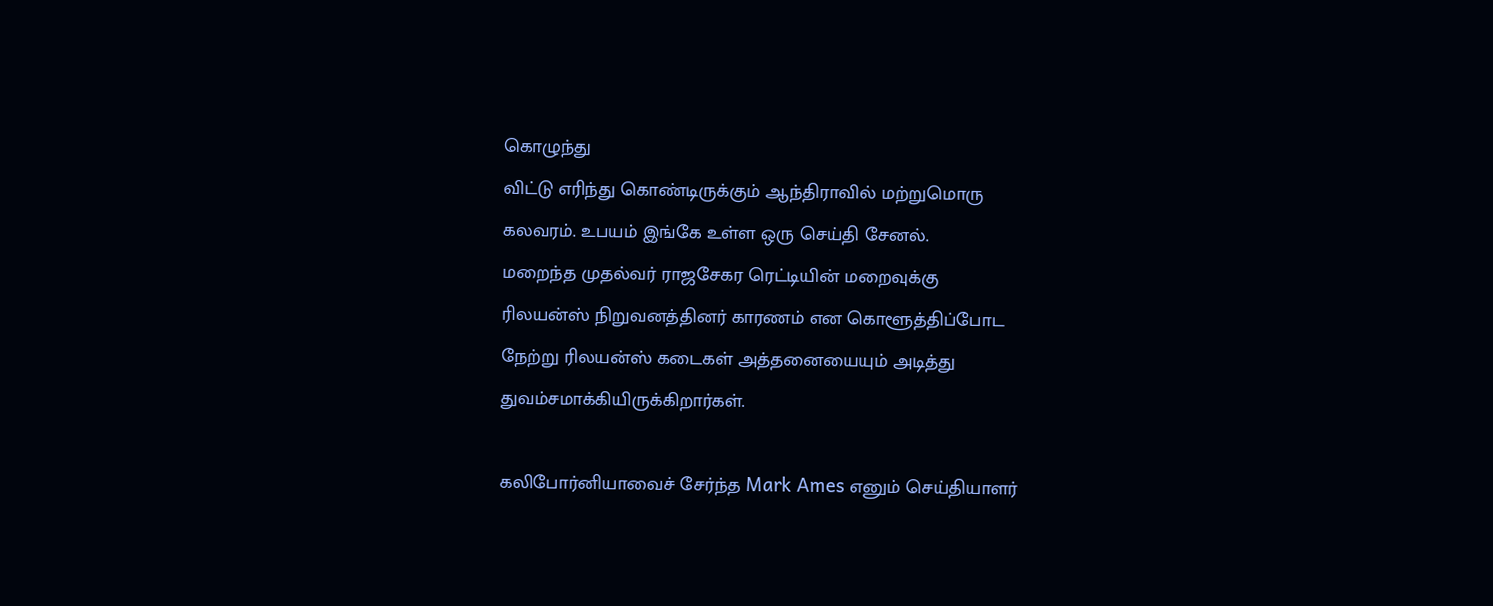கொழுந்து
விட்டு எரிந்து கொண்டிருக்கும் ஆந்திராவில் மற்றுமொரு
கலவரம். உபயம் இங்கே உள்ள ஒரு செய்தி சேனல்.
மறைந்த முதல்வர் ராஜசேகர ரெட்டியின் மறைவுக்கு
ரிலயன்ஸ் நிறுவனத்தினர் காரணம் என கொளூத்திப்போட
நேற்று ரிலயன்ஸ் கடைகள் அத்தனையையும் அடித்து
துவம்சமாக்கியிருக்கிறார்கள்.

கலிபோர்னியாவைச் சேர்ந்த Mark Ames எனும் செய்தியாளர்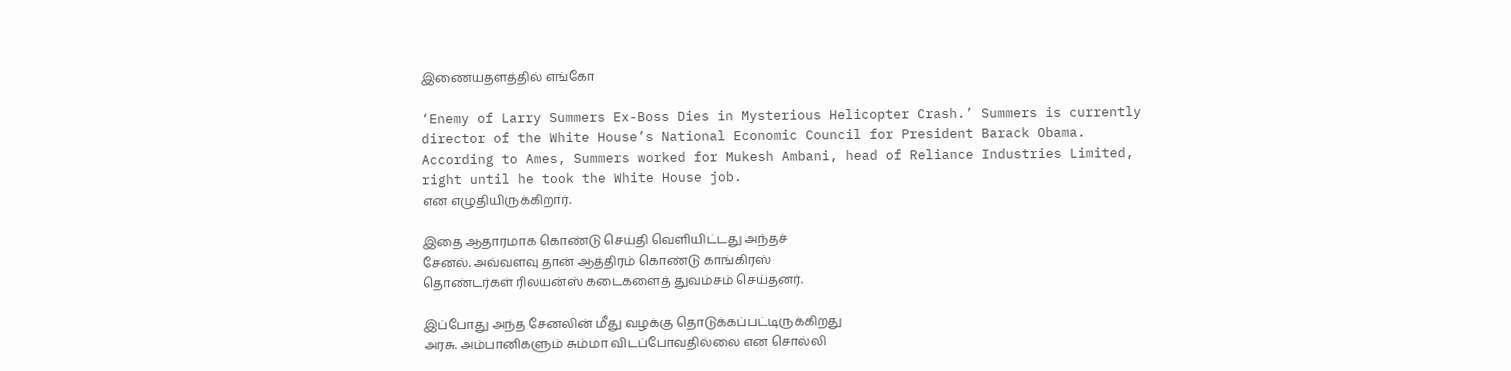இணையதளத்தில் எங்கோ

‘Enemy of Larry Summers Ex-Boss Dies in Mysterious Helicopter Crash.’ Summers is currently director of the White House’s National Economic Council for President Barack Obama. According to Ames, Summers worked for Mukesh Ambani, head of Reliance Industries Limited, right until he took the White House job.
என எழுதியிருக்கிறார்.

இதை ஆதாரமாக கொண்டு செய்தி வெளியிட்டது அந்தச்
சேனல். அவ்வளவு தான் ஆத்திரம் கொண்டு காங்கிரஸ்
தொண்டர்கள் ரிலயன்ஸ் கடைகளைத் துவம்சம் செய்தனர்.

இப்போது அந்த சேனலின் மீது வழக்கு தொடுக்கப்பட்டிருக்கிறது
அரசு. அம்பானிகளும் சும்மா விடப்போவதில்லை என சொல்லி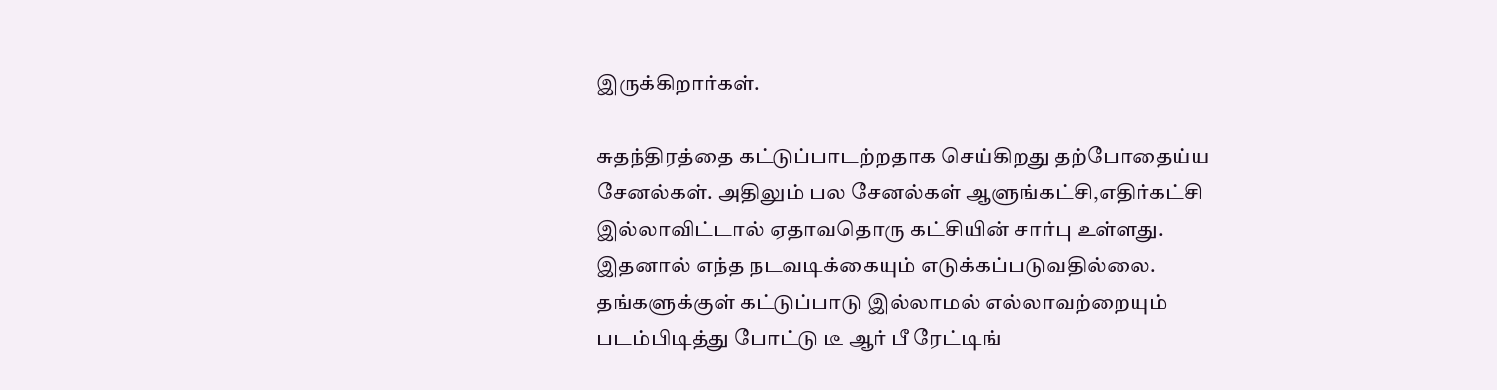இருக்கிறார்கள்.

சுதந்திரத்தை கட்டுப்பாடற்றதாக செய்கிறது தற்போதைய்ய
சேனல்கள். அதிலும் பல சேனல்கள் ஆளுங்கட்சி,எதிர்கட்சி
இல்லாவிட்டால் ஏதாவதொரு கட்சியின் சார்பு உள்ளது.
இதனால் எந்த நடவடிக்கையும் எடுக்கப்படுவதில்லை.
தங்களுக்குள் கட்டுப்பாடு இல்லாமல் எல்லாவற்றையும்
படம்பிடித்து போட்டு டீ ஆர் பீ ரேட்டிங்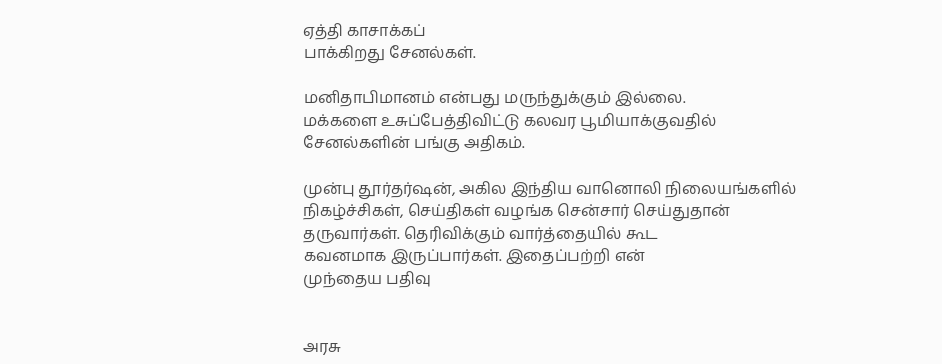ஏத்தி காசாக்கப்
பாக்கிறது சேனல்கள்.

மனிதாபிமானம் என்பது மருந்துக்கும் இல்லை.
மக்களை உசுப்பேத்திவிட்டு கலவர பூமியாக்குவதில்
சேனல்களின் பங்கு அதிகம்.

முன்பு தூர்தர்ஷன், அகில இந்திய வானொலி நிலையங்களில்
நிகழ்ச்சிகள், செய்திகள் வழங்க சென்சார் செய்துதான்
தருவார்கள். தெரிவிக்கும் வார்த்தையில் கூட
கவனமாக இருப்பார்கள். இதைப்பற்றி என்
முந்தைய பதிவு


அரசு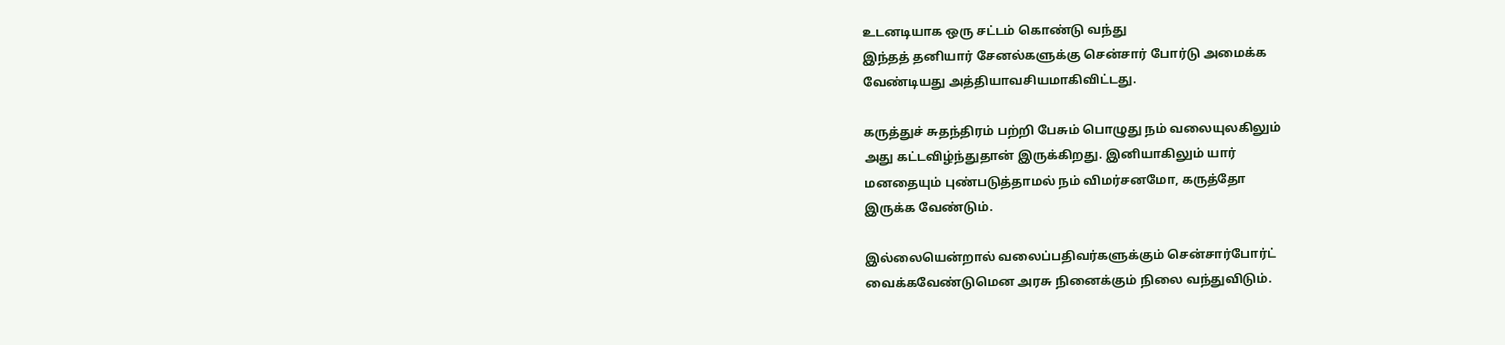உடனடியாக ஒரு சட்டம் கொண்டு வந்து
இந்தத் தனியார் சேனல்களுக்கு சென்சார் போர்டு அமைக்க
வேண்டியது அத்தியாவசியமாகிவிட்டது.

கருத்துச் சுதந்திரம் பற்றி பேசும் பொழுது நம் வலையுலகிலும்
அது கட்டவிழ்ந்துதான் இருக்கிறது. இனியாகிலும் யார்
மனதையும் புண்படுத்தாமல் நம் விமர்சனமோ, கருத்தோ
இருக்க வேண்டும்.

இல்லையென்றால் வலைப்பதிவர்களுக்கும் சென்சார்போர்ட்
வைக்கவேண்டுமென அரசு நினைக்கும் நிலை வந்துவிடும்.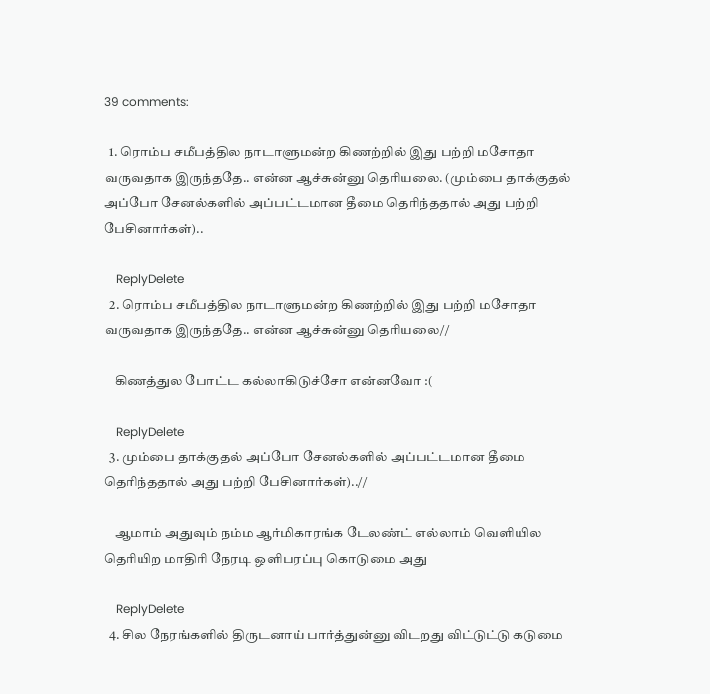39 comments:

  1. ரொம்ப சமீபத்தில நாடாளுமன்ற கிணற்றில் இது பற்றி மசோதா வருவதாக இருந்ததே.. என்ன ஆச்சுன்னு தெரியலை. (மும்பை தாக்குதல் அப்போ சேனல்களில் அப்பட்டமான தீமை தெரிந்ததால் அது பற்றி பேசினார்கள்)..

    ReplyDelete
  2. ரொம்ப சமீபத்தில நாடாளுமன்ற கிணற்றில் இது பற்றி மசோதா வருவதாக இருந்ததே.. என்ன ஆச்சுன்னு தெரியலை//

    கிணத்துல போட்ட கல்லாகிடுச்சோ என்னவோ :(

    ReplyDelete
  3. மும்பை தாக்குதல் அப்போ சேனல்களில் அப்பட்டமான தீமை தெரிந்ததால் அது பற்றி பேசினார்கள்)..//

    ஆமாம் அதுவும் நம்ம ஆர்மிகாரங்க டேலண்ட் எல்லாம் வெளியில தெரியிற மாதிரி நேரடி ஒளிபரப்பு கொடுமை அது

    ReplyDelete
  4. சில நேரங்களில் திருடனாய் பார்த்துன்னு விடறது விட்டுட்டு கடுமை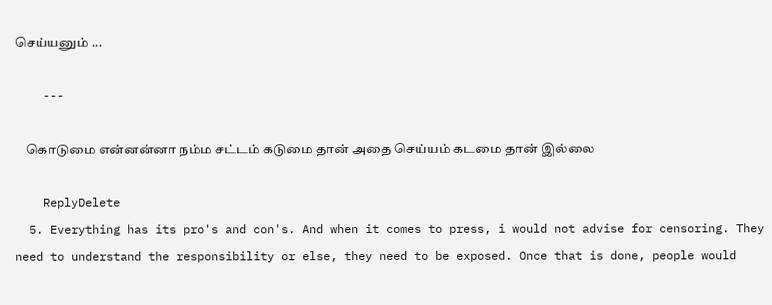செய்யனும் ...

    ---

    கொடுமை என்னன்னா நம்ம சட்டம் கடுமை தான் அதை செய்யம் கடமை தான் இல்லை

    ReplyDelete
  5. Everything has its pro's and con's. And when it comes to press, i would not advise for censoring. They need to understand the responsibility or else, they need to be exposed. Once that is done, people would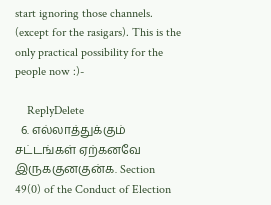start ignoring those channels. (except for the rasigars). This is the only practical possibility for the people now :)-

    ReplyDelete
  6. எல்லாத்துக்கும் சட்டங்கள் ஏற்கனவே இருககுனகுன்க. Section 49(0) of the Conduct of Election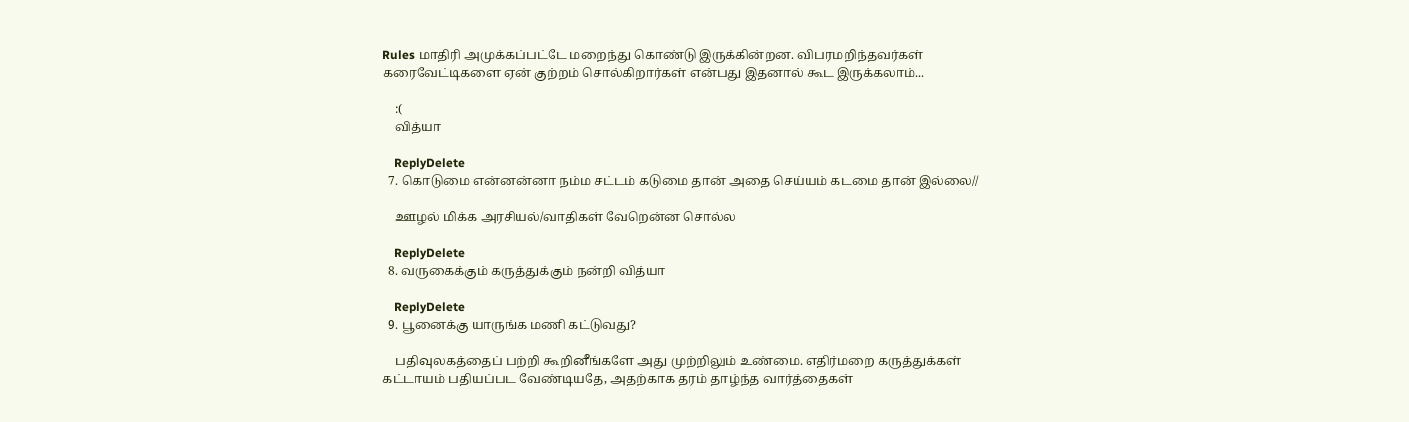Rules மாதிரி அமுக்கப்பட்டே மறைந்து கொண்டு இருக்கின்றன. விபரமறிந்தவர்கள் கரைவேட்டிகளை ஏன் குற்றம் சொல்கிறார்கள் என்பது இதனால் கூட இருக்கலாம்...

    :(
    வித்யா

    ReplyDelete
  7. கொடுமை என்னன்னா நம்ம சட்டம் கடுமை தான் அதை செய்யம் கடமை தான் இல்லை//

    ஊழல் மிக்க அரசியல்/வாதிகள் வேறென்ன சொல்ல

    ReplyDelete
  8. வருகைக்கும் கருத்துக்கும் நன்றி வித்யா

    ReplyDelete
  9. பூனைக்கு யாருங்க மணி கட்டுவது?

    பதிவுலகத்தைப் பற்றி கூறினீங்களே அது முற்றிலும் உண்மை. எதிர்மறை கருத்துக்கள் கட்டாயம் பதியப்பட வேண்டியதே, அதற்காக தரம் தாழ்ந்த வார்த்தைகள்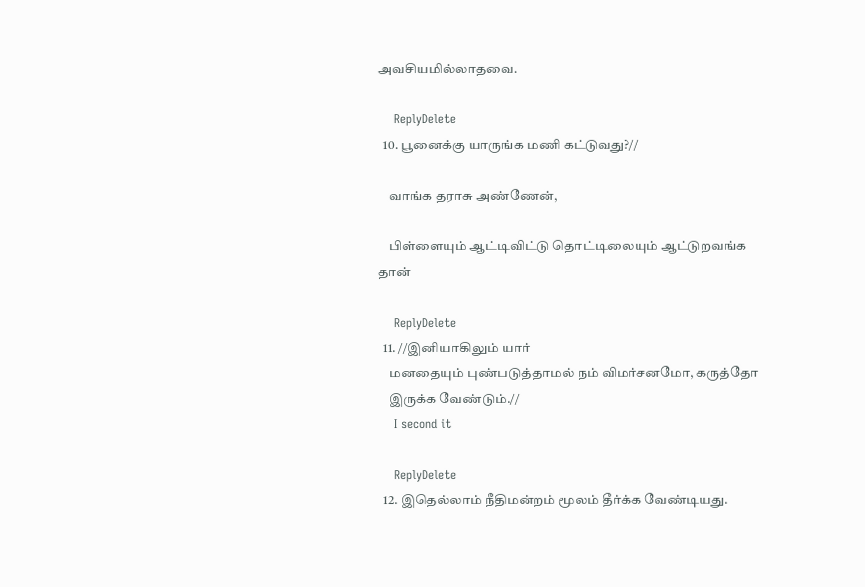அவசியமில்லாதவை.

    ReplyDelete
  10. பூனைக்கு யாருங்க மணி கட்டுவது?//

    வாங்க தராசு அண்ணேன்,

    பிள்ளையும் ஆட்டிவிட்டு தொட்டிலையும் ஆட்டுறவங்க தான்

    ReplyDelete
  11. //இனியாகிலும் யார்
    மனதையும் புண்படுத்தாமல் நம் விமர்சனமோ, கருத்தோ
    இருக்க வேண்டும்.//
    I second it

    ReplyDelete
  12. இதெல்லாம் நீதிமன்றம் மூலம் தீர்க்க வேண்டியது.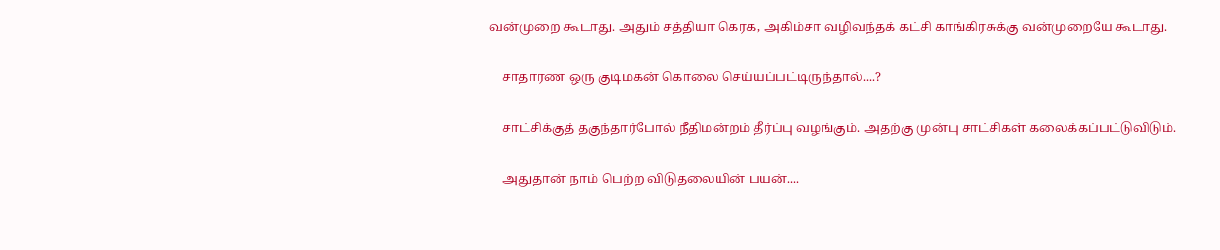வன்முறை கூடாது. அதும் சத்தியா கெரக, அகிம்சா வழிவந்தக் கட்சி காங்கிரசுக்கு வன்முறையே கூடாது.

    சாதாரண ஒரு குடிமகன் கொலை செய்யப்பட்டிருந்தால்....?

    சாட்சிக்குத் தகுந்தார்போல் நீதிமன்றம் தீர்ப்பு வழங்கும். அதற்கு முன்பு சாட்சிகள் கலைக்கப்பட்டுவிடும்.

    அதுதான் நாம் பெற்ற விடுதலையின் பயன்....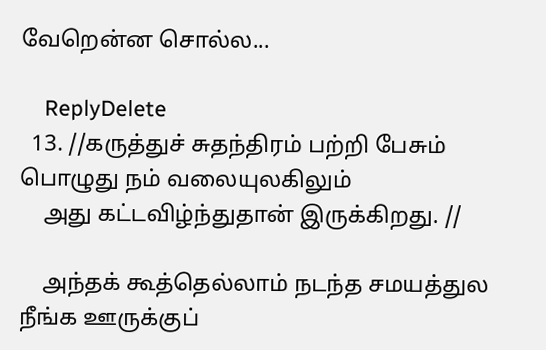வேறென்ன சொல்ல...

    ReplyDelete
  13. //கருத்துச் சுதந்திரம் பற்றி பேசும் பொழுது நம் வலையுலகிலும்
    அது கட்டவிழ்ந்துதான் இருக்கிறது. //

    அந்தக் கூத்தெல்லாம் நடந்த சமயத்துல நீங்க ஊருக்குப்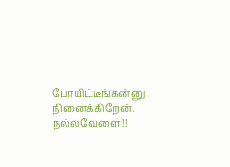போயிட்டீங்கன்னு நினைக்கிறேன். நல்லவேளை!!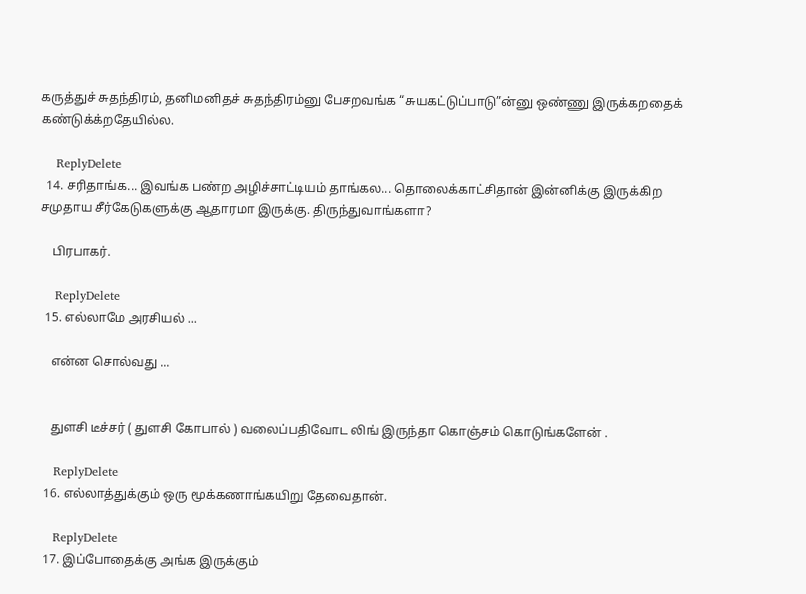கருத்துச் சுதந்திரம், தனிமனிதச் சுதந்திரம்னு பேசறவங்க “சுயகட்டுப்பாடு”ன்னு ஒண்ணு இருக்கறதைக் கண்டுக்க்றதேயில்ல.

    ReplyDelete
  14. சரிதாங்க... இவங்க பண்ற அழிச்சாட்டியம் தாங்கல... தொலைக்காட்சிதான் இன்னிக்கு இருக்கிற சமுதாய சீர்கேடுகளுக்கு ஆதாரமா இருக்கு. திருந்துவாங்களா?

    பிரபாகர்.

    ReplyDelete
  15. எல்லாமே அரசியல் ...

    என்ன சொல்வது ...


    துளசி டீச்சர் ( துளசி கோபால் ) வலைப்பதிவோட லிங் இருந்தா கொஞ்சம் கொடுங்களேன் .

    ReplyDelete
  16. எல்லாத்துக்கும் ஒரு மூக்கணாங்கயிறு தேவைதான்.

    ReplyDelete
  17. இப்போதைக்கு அங்க இருக்கும்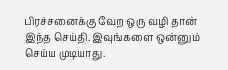பிரச்சனைக்கு வேற ஒரு வழி தான் இந்த செய்தி. இவுங்களை ஒன்னும் செய்ய முடியாது.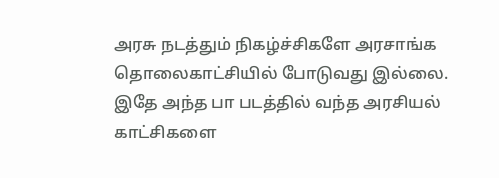அரசு நடத்தும் நிகழ்ச்சிகளே அரசாங்க தொலைகாட்சியில் போடுவது இல்லை. இதே அந்த பா படத்தில் வந்த அரசியல் காட்சிகளை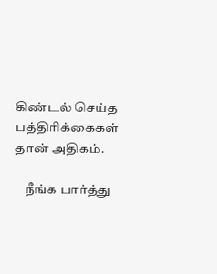கிண்டல் செய்த பத்திரிக்கைகள் தான் அதிகம்.

    நீங்க பார்த்து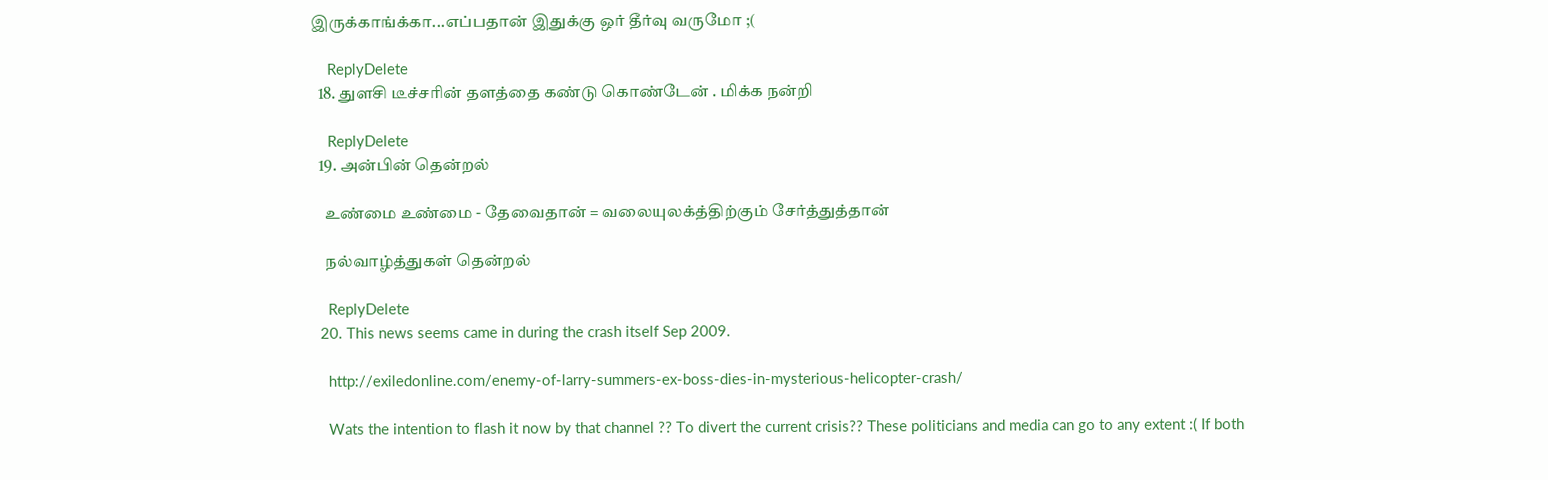இருக்காங்க்கா...எப்பதான் இதுக்கு ஒர் தீர்வு வருமோ ;(

    ReplyDelete
  18. துளசி டீச்சரின் தளத்தை கண்டு கொண்டேன் . மிக்க நன்றி

    ReplyDelete
  19. அன்பின் தென்றல்

    உண்மை உண்மை - தேவைதான் = வலையுலக்த்திற்கும் சேர்த்துத்தான்

    நல்வாழ்த்துகள் தென்றல்

    ReplyDelete
  20. This news seems came in during the crash itself Sep 2009.

    http://exiledonline.com/enemy-of-larry-summers-ex-boss-dies-in-mysterious-helicopter-crash/

    Wats the intention to flash it now by that channel ?? To divert the current crisis?? These politicians and media can go to any extent :( If both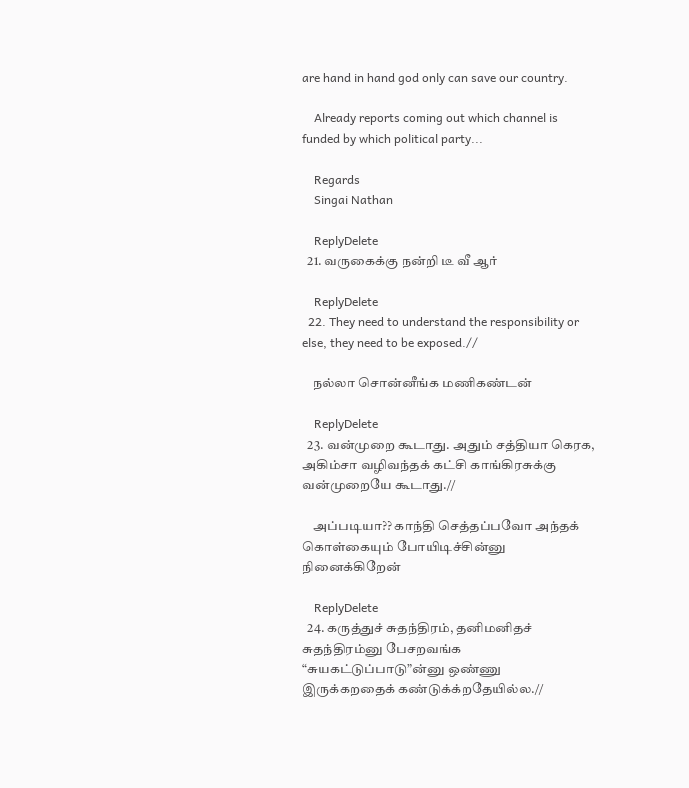are hand in hand god only can save our country.

    Already reports coming out which channel is funded by which political party...

    Regards
    Singai Nathan

    ReplyDelete
  21. வருகைக்கு நன்றி டீ வீ ஆர்

    ReplyDelete
  22. They need to understand the responsibility or else, they need to be exposed.//

    நல்லா சொன்னீங்க மணிகண்டன்

    ReplyDelete
  23. வன்முறை கூடாது. அதும் சத்தியா கெரக, அகிம்சா வழிவந்தக் கட்சி காங்கிரசுக்கு வன்முறையே கூடாது.//

    அப்படியா?? காந்தி செத்தப்பவோ அந்தக் கொள்கையும் போயிடிச்சின்னு நினைக்கிறேன்

    ReplyDelete
  24. கருத்துச் சுதந்திரம், தனிமனிதச் சுதந்திரம்னு பேசறவங்க “சுயகட்டுப்பாடு”ன்னு ஒண்ணு இருக்கறதைக் கண்டுக்க்றதேயில்ல.//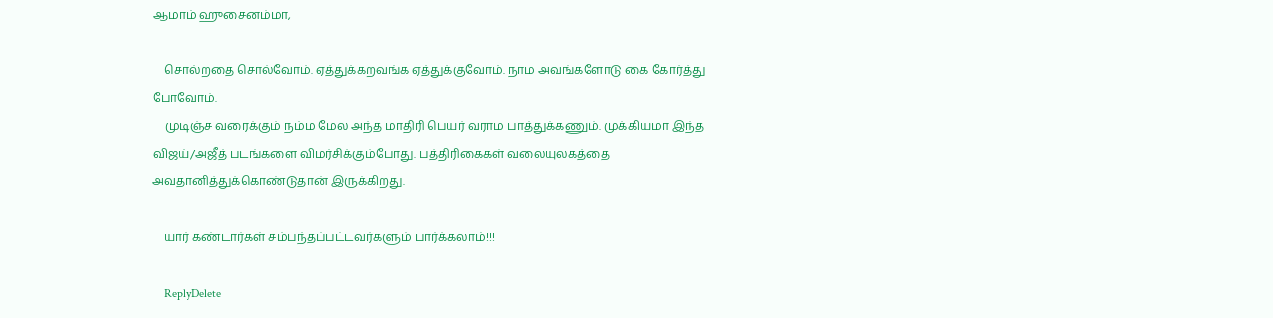ஆமாம் ஹுசைனம்மா,

    சொல்றதை சொல்வோம். ஏத்துக்கறவங்க ஏத்துக்குவோம். நாம அவங்களோடு கை கோர்த்து போவோம்.
    முடிஞ்ச வரைக்கும் நம்ம மேல அந்த மாதிரி பெயர் வராம பாத்துக்கணும். முக்கியமா இந்த விஜய்/அஜீத் படங்களை விமர்சிக்கும்போது. பத்திரிகைகள் வலையுலகத்தை அவதானித்துக்கொண்டுதான் இருக்கிறது.

    யார் கண்டார்கள் சம்பந்தப்பட்டவர்களும் பார்க்கலாம்!!!

    ReplyDelete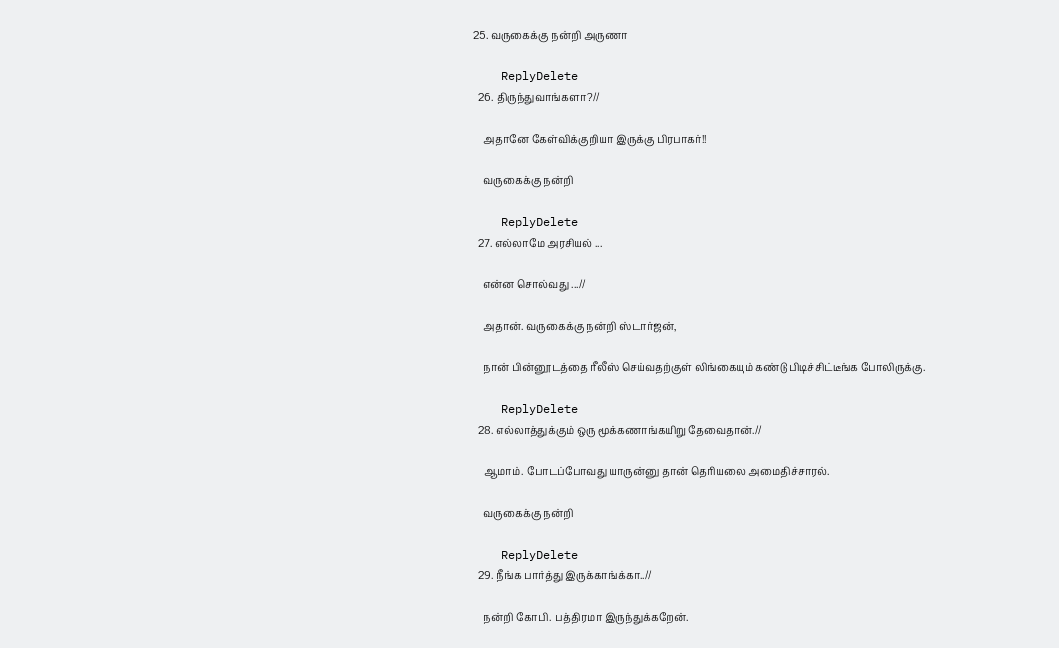25. வருகைக்கு நன்றி அருணா

    ReplyDelete
  26. திருந்துவாங்களா?//

    அதானே கேள்விக்குறியா இருக்கு பிரபாகர்!!

    வருகைக்கு நன்றி

    ReplyDelete
  27. எல்லாமே அரசியல் ...

    என்ன சொல்வது ...//

    அதான். வருகைக்கு நன்றி ஸ்டார்ஜன்,

    நான் பின்னூடத்தை ரீலீஸ் செய்வதற்குள் லிங்கையும் கண்டு பிடிச்சிட்டீங்க போலிருக்கு.

    ReplyDelete
  28. எல்லாத்துக்கும் ஒரு மூக்கணாங்கயிறு தேவைதான்.//

    ஆமாம். போடப்போவது யாருன்னு தான் தெரியலை அமைதிச்சாரல்.

    வருகைக்கு நன்றி

    ReplyDelete
  29. நீங்க பார்த்து இருக்காங்க்கா..//

    நன்றி கோபி. பத்திரமா இருந்துக்கறேன்.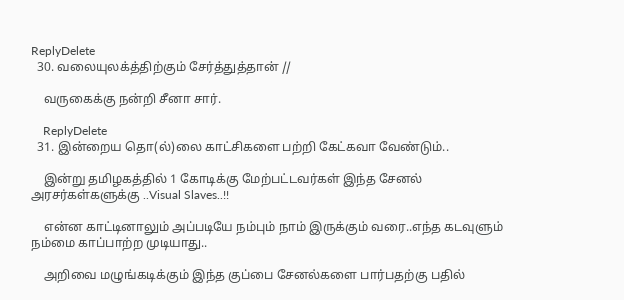ReplyDelete
  30. வலையுலக்த்திற்கும் சேர்த்துத்தான் //

    வருகைக்கு நன்றி சீனா சார்.

    ReplyDelete
  31. இன்றைய தொ(ல்)லை காட்சிகளை பற்றி கேட்கவா வேண்டும்..

    இன்று தமிழகத்தில் 1 கோடிக்கு மேற்பட்டவர்கள் இந்த சேனல் அரசர்கள்களுக்கு ..Visual Slaves..!!

    என்ன காட்டினாலும் அப்படியே நம்பும் நாம் இருக்கும் வரை..எந்த கடவுளும் நம்மை காப்பாற்ற முடியாது..

    அறிவை மழுங்கடிக்கும் இந்த குப்பை சேனல்களை பார்பதற்கு பதில்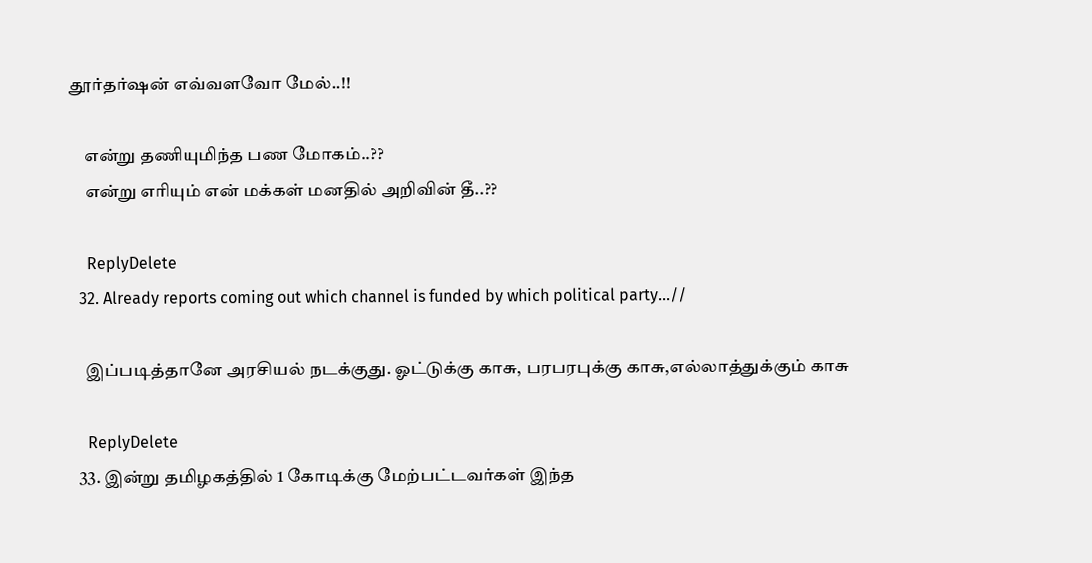தூர்தர்ஷன் எவ்வளவோ மேல்..!!

    என்று தணியுமிந்த பண மோகம்..??
    என்று எரியும் என் மக்கள் மனதில் அறிவின் தீ..??

    ReplyDelete
  32. Already reports coming out which channel is funded by which political party...//

    இப்படித்தானே அரசியல் நடக்குது. ஓட்டுக்கு காசு, பரபரபுக்கு காசு,எல்லாத்துக்கும் காசு

    ReplyDelete
  33. இன்று தமிழகத்தில் 1 கோடிக்கு மேற்பட்டவர்கள் இந்த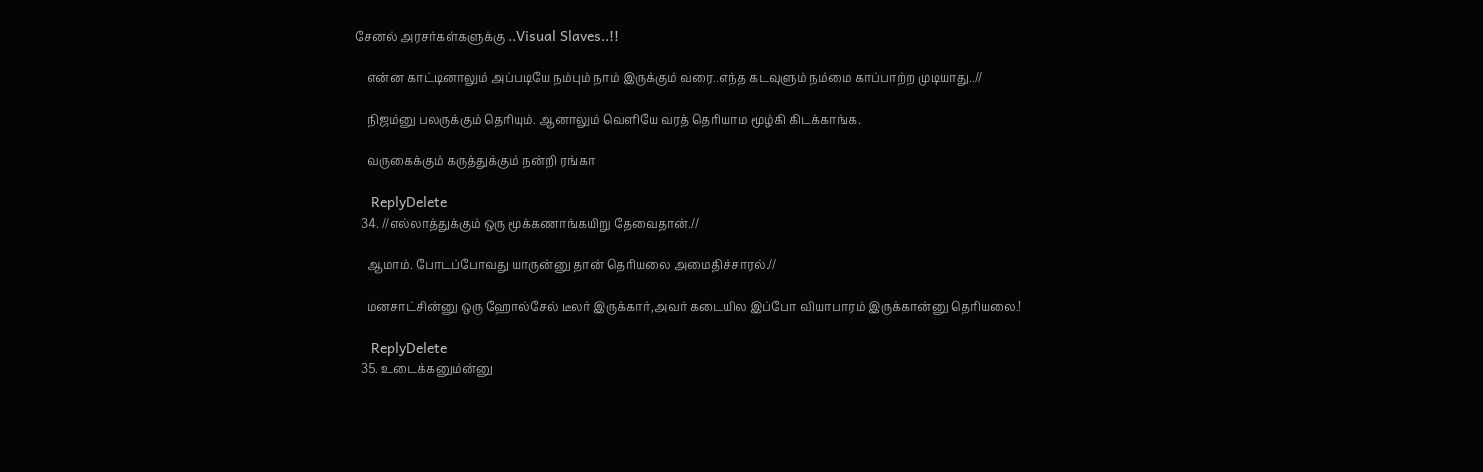சேனல் அரசர்கள்களுக்கு ..Visual Slaves..!!

    என்ன காட்டினாலும் அப்படியே நம்பும் நாம் இருக்கும் வரை..எந்த கடவுளும் நம்மை காப்பாற்ற முடியாது..//

    நிஜம்னு பலருக்கும் தெரியும். ஆனாலும் வெளியே வரத் தெரியாம மூழ்கி கிடக்காங்க.

    வருகைக்கும் கருத்துக்கும் நன்றி ரங்கா

    ReplyDelete
  34. //எல்லாத்துக்கும் ஒரு மூக்கணாங்கயிறு தேவைதான்.//

    ஆமாம். போடப்போவது யாருன்னு தான் தெரியலை அமைதிச்சாரல்.//

    மனசாட்சின்னு ஒரு ஹோல்சேல் டீலர் இருக்கார்,அவர் கடையில இப்போ வியாபாரம் இருக்கான்னு தெரியலை.!

    ReplyDelete
  35. உடைக்கனும்ன்னு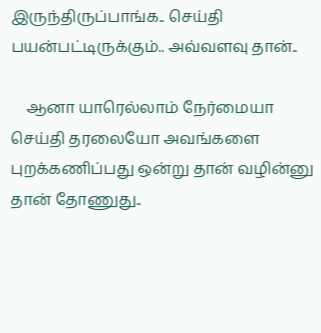இருந்திருப்பாங்க.. செய்தி பயன்பட்டிருக்கும்.. அவ்வளவு தான்..

    ஆனா யாரெல்லாம் நேர்மையா செய்தி தரலையோ அவங்களை புறக்கணிப்பது ஒன்று தான் வழின்னு தான் தோணுது..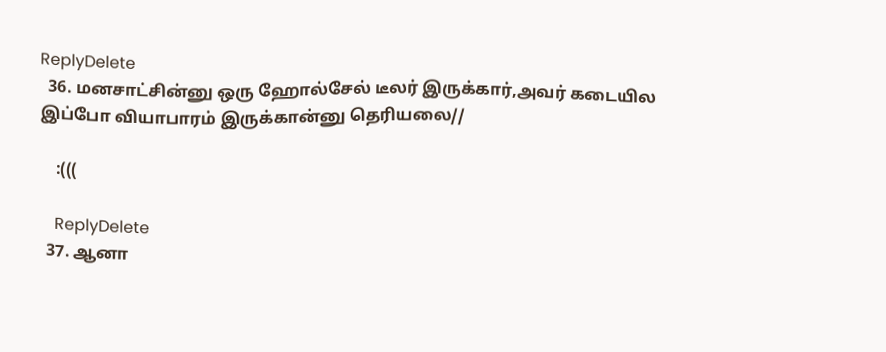ReplyDelete
  36. மனசாட்சின்னு ஒரு ஹோல்சேல் டீலர் இருக்கார்,அவர் கடையில இப்போ வியாபாரம் இருக்கான்னு தெரியலை//

    :(((

    ReplyDelete
  37. ஆனா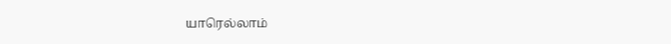யாரெல்லாம்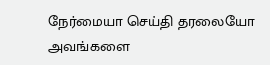நேர்மையா செய்தி தரலையோ அவங்களை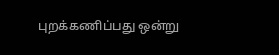புறக்கணிப்பது ஒன்று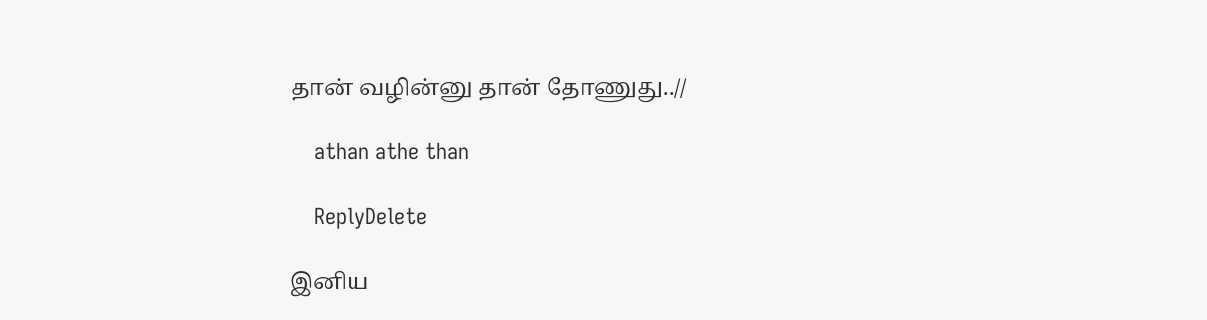தான் வழின்னு தான் தோணுது..//

    athan athe than

    ReplyDelete

இனிய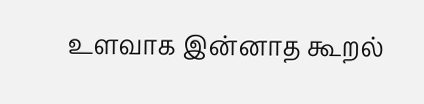உளவாக இன்னாத கூறல்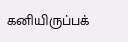கனியிருப்பக்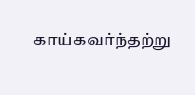காய்கவர்ந்தற்று